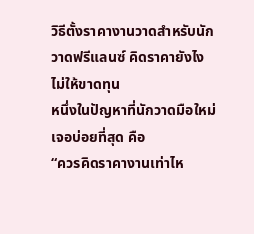วิธีตั้งราคางานวาดสำหรับนักวาดฟรีแลนซ์ คิดราคายังไงไม่ให้ขาดทุน
หนึ่งในปัญหาที่นักวาดมือใหม่เจอบ่อยที่สุด คือ
“ควรคิดราคางานเท่าไห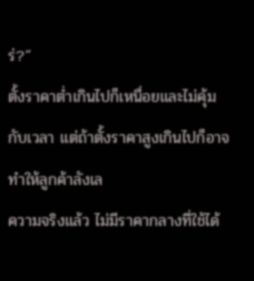ร่?”
ตั้งราคาต่ำเกินไปก็เหนื่อยและไม่คุ้มกับเวลา แต่ถ้าตั้งราคาสูงเกินไปก็อาจทำให้ลูกค้าลังเล
ความจริงแล้ว ไม่มีราคากลางที่ใช้ได้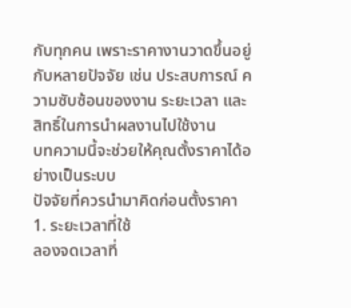กับทุกคน เพราะราคางานวาดขึ้นอยู่กับหลายปัจจัย เช่น ประสบการณ์ ความซับซ้อนของงาน ระยะเวลา และสิทธิ์ในการนำผลงานไปใช้งาน
บทความนี้จะช่วยให้คุณตั้งราคาได้อย่างเป็นระบบ
ปัจจัยที่ควรนำมาคิดก่อนตั้งราคา
1. ระยะเวลาที่ใช้
ลองจดเวลาที่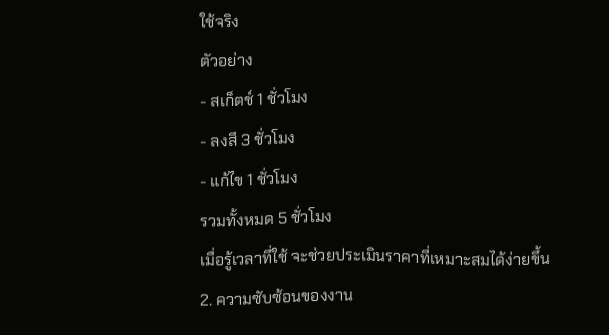ใช้จริง
ตัวอย่าง
- สเก็ตช์ 1 ชั่วโมง
- ลงสี 3 ชั่วโมง
- แก้ไข 1 ชั่วโมง
รวมทั้งหมด 5 ชั่วโมง
เมื่อรู้เวลาที่ใช้ จะช่วยประเมินราคาที่เหมาะสมได้ง่ายขึ้น
2. ความซับซ้อนของงาน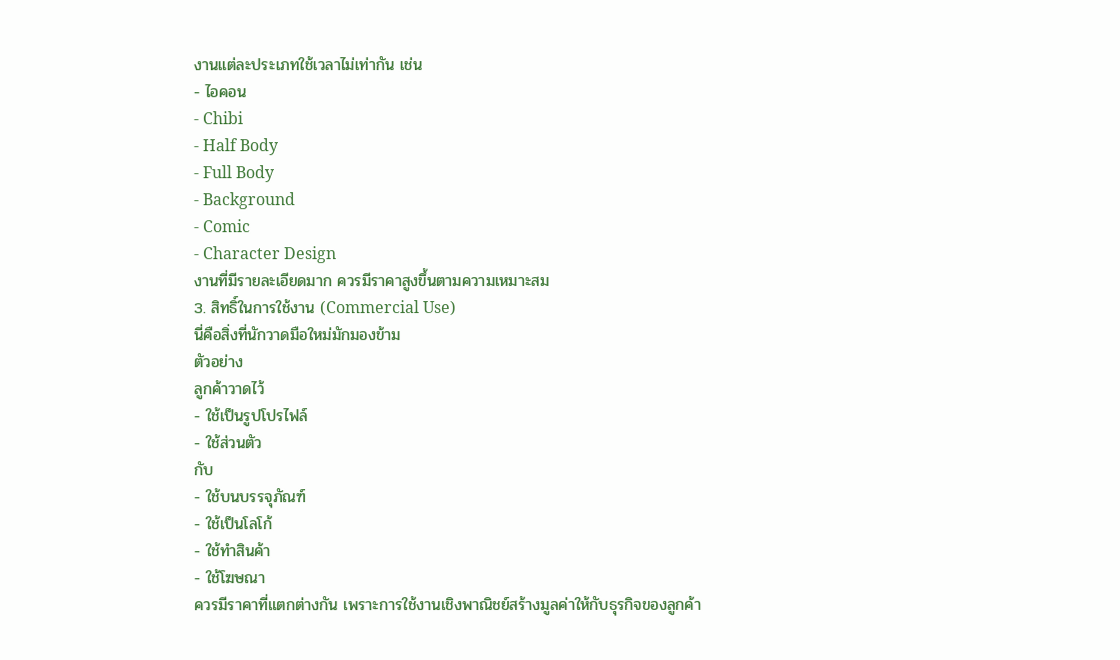งานแต่ละประเภทใช้เวลาไม่เท่ากัน เช่น
- ไอคอน
- Chibi
- Half Body
- Full Body
- Background
- Comic
- Character Design
งานที่มีรายละเอียดมาก ควรมีราคาสูงขึ้นตามความเหมาะสม
3. สิทธิ์ในการใช้งาน (Commercial Use)
นี่คือสิ่งที่นักวาดมือใหม่มักมองข้าม
ตัวอย่าง
ลูกค้าวาดไว้
- ใช้เป็นรูปโปรไฟล์
- ใช้ส่วนตัว
กับ
- ใช้บนบรรจุภัณฑ์
- ใช้เป็นโลโก้
- ใช้ทำสินค้า
- ใช้โฆษณา
ควรมีราคาที่แตกต่างกัน เพราะการใช้งานเชิงพาณิชย์สร้างมูลค่าให้กับธุรกิจของลูกค้า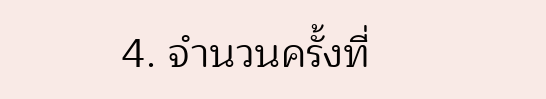4. จำนวนครั้งที่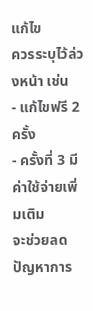แก้ไข
ควรระบุไว้ล่วงหน้า เช่น
- แก้ไขฟรี 2 ครั้ง
- ครั้งที่ 3 มีค่าใช้จ่ายเพิ่มเติม
จะช่วยลดปัญหาการ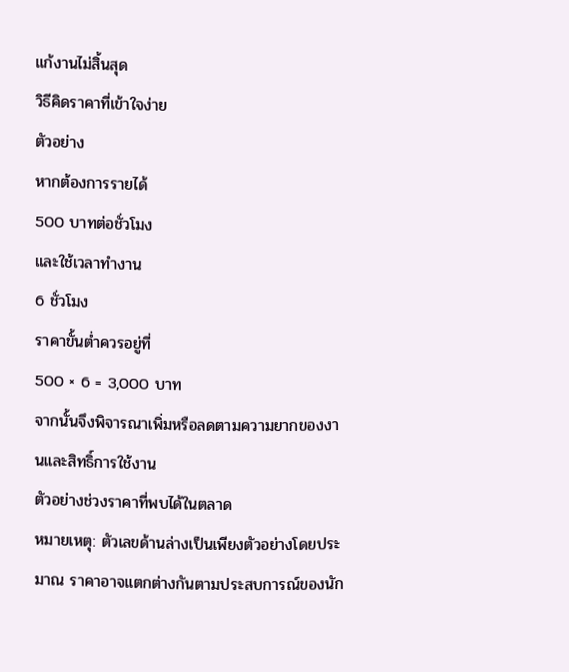แก้งานไม่สิ้นสุด
วิธีคิดราคาที่เข้าใจง่าย
ตัวอย่าง
หากต้องการรายได้
500 บาทต่อชั่วโมง
และใช้เวลาทำงาน
6 ชั่วโมง
ราคาขั้นต่ำควรอยู่ที่
500 × 6 = 3,000 บาท
จากนั้นจึงพิจารณาเพิ่มหรือลดตามความยากของงานและสิทธิ์การใช้งาน
ตัวอย่างช่วงราคาที่พบได้ในตลาด
หมายเหตุ: ตัวเลขด้านล่างเป็นเพียงตัวอย่างโดยประมาณ ราคาอาจแตกต่างกันตามประสบการณ์ของนัก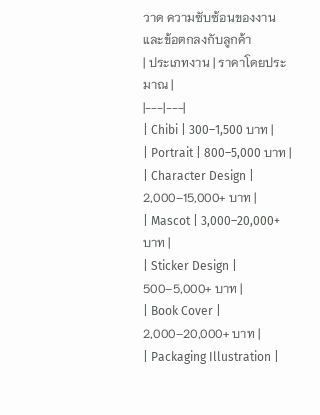วาด ความซับซ้อนของงาน และข้อตกลงกับลูกค้า
| ประเภทงาน | ราคาโดยประมาณ |
|---|---|
| Chibi | 300–1,500 บาท |
| Portrait | 800–5,000 บาท |
| Character Design | 2,000–15,000+ บาท |
| Mascot | 3,000–20,000+ บาท |
| Sticker Design | 500–5,000+ บาท |
| Book Cover | 2,000–20,000+ บาท |
| Packaging Illustration |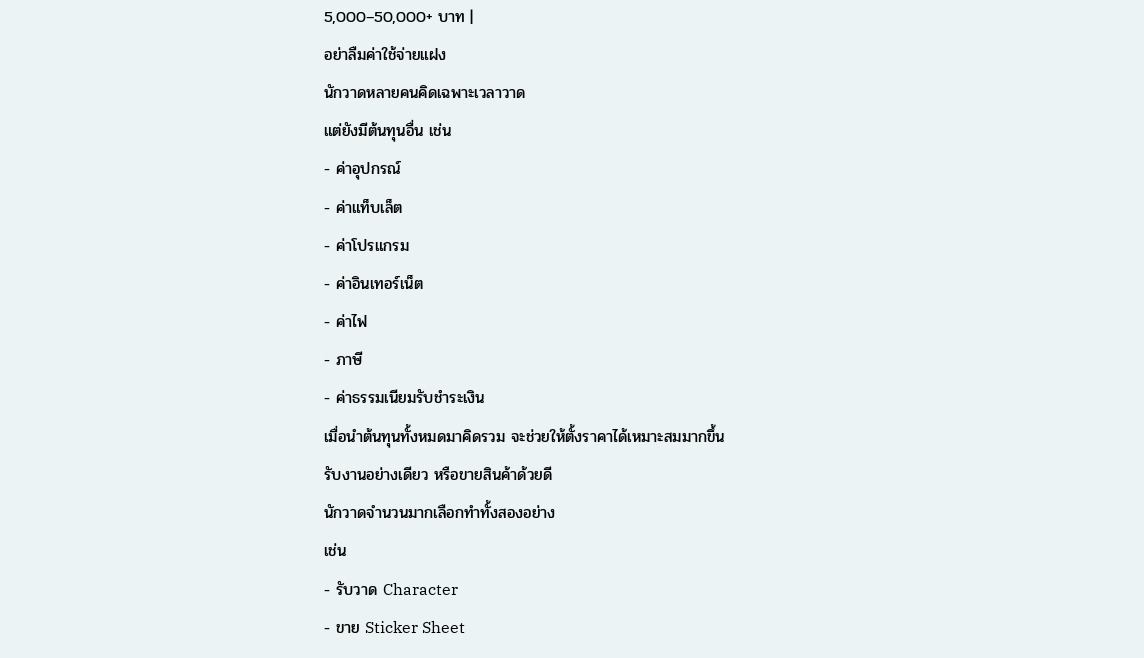5,000–50,000+ บาท |
อย่าลืมค่าใช้จ่ายแฝง
นักวาดหลายคนคิดเฉพาะเวลาวาด
แต่ยังมีต้นทุนอื่น เช่น
- ค่าอุปกรณ์
- ค่าแท็บเล็ต
- ค่าโปรแกรม
- ค่าอินเทอร์เน็ต
- ค่าไฟ
- ภาษี
- ค่าธรรมเนียมรับชำระเงิน
เมื่อนำต้นทุนทั้งหมดมาคิดรวม จะช่วยให้ตั้งราคาได้เหมาะสมมากขึ้น
รับงานอย่างเดียว หรือขายสินค้าด้วยดี
นักวาดจำนวนมากเลือกทำทั้งสองอย่าง
เช่น
- รับวาด Character
- ขาย Sticker Sheet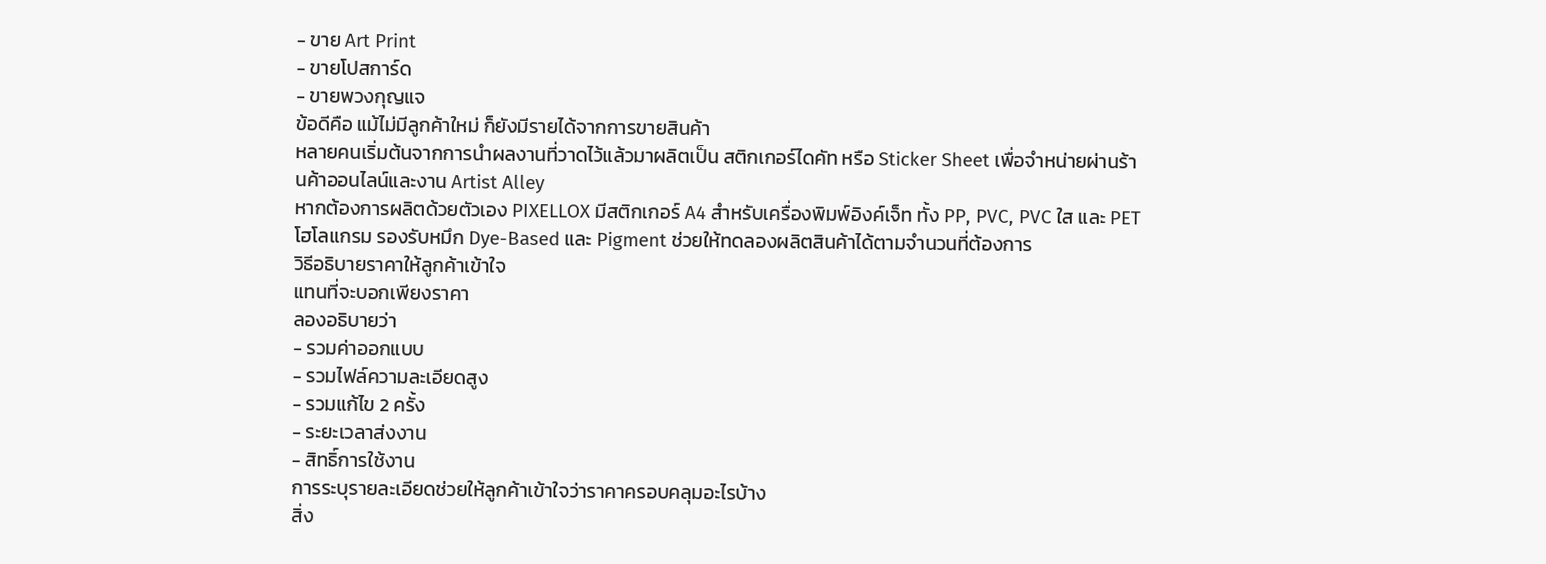- ขาย Art Print
- ขายโปสการ์ด
- ขายพวงกุญแจ
ข้อดีคือ แม้ไม่มีลูกค้าใหม่ ก็ยังมีรายได้จากการขายสินค้า
หลายคนเริ่มต้นจากการนำผลงานที่วาดไว้แล้วมาผลิตเป็น สติกเกอร์ไดคัท หรือ Sticker Sheet เพื่อจำหน่ายผ่านร้านค้าออนไลน์และงาน Artist Alley
หากต้องการผลิตด้วยตัวเอง PIXELLOX มีสติกเกอร์ A4 สำหรับเครื่องพิมพ์อิงค์เจ็ท ทั้ง PP, PVC, PVC ใส และ PET โฮโลแกรม รองรับหมึก Dye-Based และ Pigment ช่วยให้ทดลองผลิตสินค้าได้ตามจำนวนที่ต้องการ
วิธีอธิบายราคาให้ลูกค้าเข้าใจ
แทนที่จะบอกเพียงราคา
ลองอธิบายว่า
- รวมค่าออกแบบ
- รวมไฟล์ความละเอียดสูง
- รวมแก้ไข 2 ครั้ง
- ระยะเวลาส่งงาน
- สิทธิ์การใช้งาน
การระบุรายละเอียดช่วยให้ลูกค้าเข้าใจว่าราคาครอบคลุมอะไรบ้าง
สิ่ง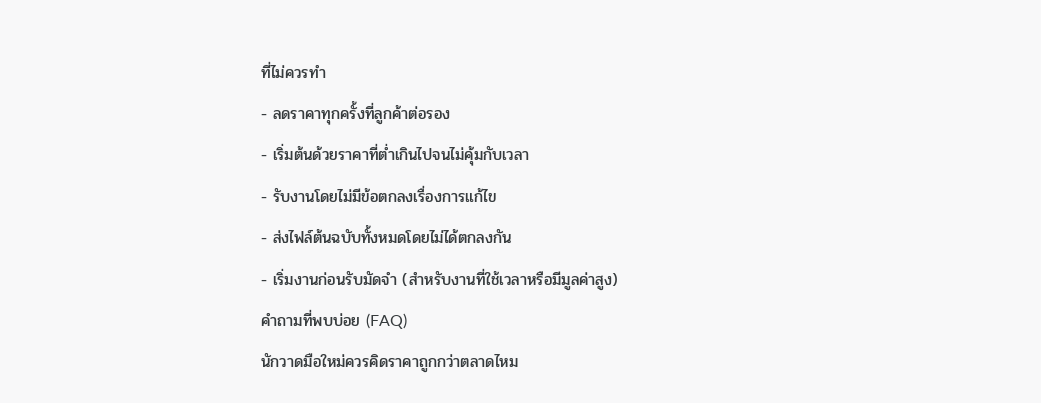ที่ไม่ควรทำ
- ลดราคาทุกครั้งที่ลูกค้าต่อรอง
- เริ่มต้นด้วยราคาที่ต่ำเกินไปจนไม่คุ้มกับเวลา
- รับงานโดยไม่มีข้อตกลงเรื่องการแก้ไข
- ส่งไฟล์ต้นฉบับทั้งหมดโดยไม่ได้ตกลงกัน
- เริ่มงานก่อนรับมัดจำ (สำหรับงานที่ใช้เวลาหรือมีมูลค่าสูง)
คำถามที่พบบ่อย (FAQ)
นักวาดมือใหม่ควรคิดราคาถูกกว่าตลาดไหม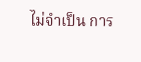ไม่จำเป็น การ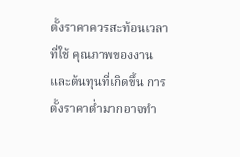ตั้งราคาควรสะท้อนเวลาที่ใช้ คุณภาพของงาน และต้นทุนที่เกิดขึ้น การตั้งราคาต่ำมากอาจทำ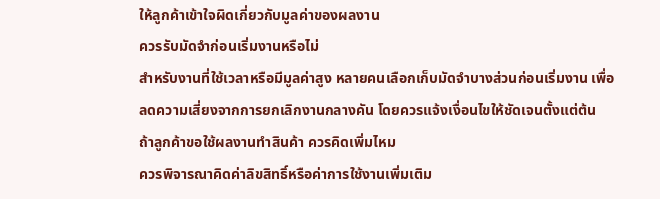ให้ลูกค้าเข้าใจผิดเกี่ยวกับมูลค่าของผลงาน
ควรรับมัดจำก่อนเริ่มงานหรือไม่
สำหรับงานที่ใช้เวลาหรือมีมูลค่าสูง หลายคนเลือกเก็บมัดจำบางส่วนก่อนเริ่มงาน เพื่อลดความเสี่ยงจากการยกเลิกงานกลางคัน โดยควรแจ้งเงื่อนไขให้ชัดเจนตั้งแต่ต้น
ถ้าลูกค้าขอใช้ผลงานทำสินค้า ควรคิดเพิ่มไหม
ควรพิจารณาคิดค่าลิขสิทธิ์หรือค่าการใช้งานเพิ่มเติม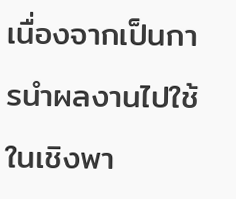เนื่องจากเป็นการนำผลงานไปใช้ในเชิงพา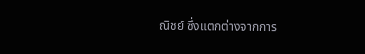ณิชย์ ซึ่งแตกต่างจากการ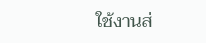ใช้งานส่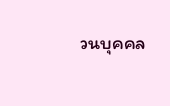วนบุคคล